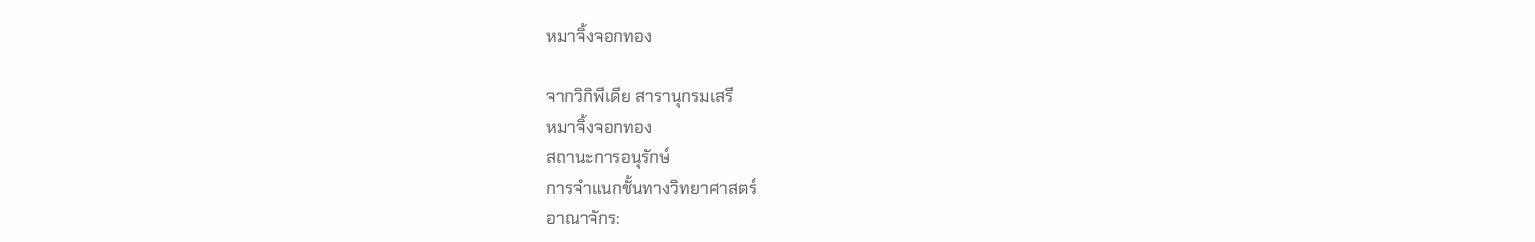หมาจิ้งจอกทอง

จากวิกิพีเดีย สารานุกรมเสรี
หมาจิ้งจอกทอง
สถานะการอนุรักษ์
การจำแนกชั้นทางวิทยาศาสตร์
อาณาจักร: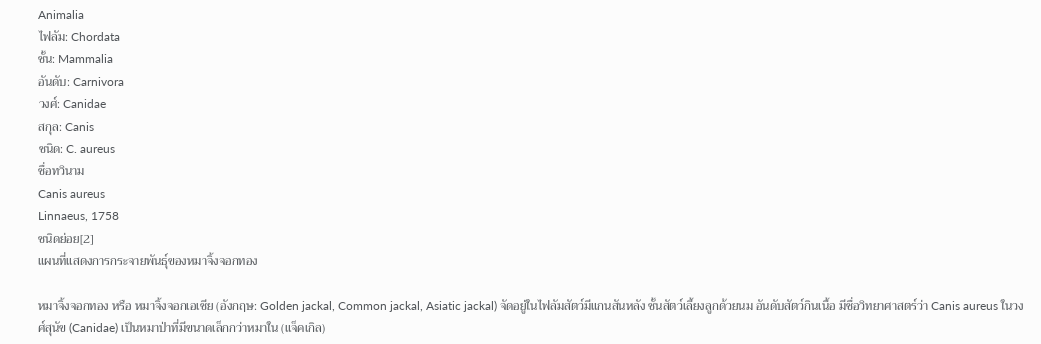Animalia
ไฟลัม: Chordata
ชั้น: Mammalia
อันดับ: Carnivora
วงศ์: Canidae
สกุล: Canis
ชนิด: C. aureus
ชื่อทวินาม
Canis aureus
Linnaeus, 1758
ชนิดย่อย[2]
แผนที่แสดงการกระจายพันธุ์ของหมาจิ้งจอกทอง

หมาจิ้งจอกทอง หรือ หมาจิ้งจอกเอเชีย (อังกฤษ: Golden jackal, Common jackal, Asiatic jackal) จัดอยู่ในไฟลัมสัตว์มีแกนสันหลัง ชั้นสัตว์เลี้ยงลูกด้วยนม อันดับสัตว์กินเนื้อ มีชื่อวิทยาศาสตร์ว่า Canis aureus ในวงศ์สุนัข (Canidae) เป็นหมาป่าที่มีขนาดเล็กกว่าหมาใน (แจ็คเกิล)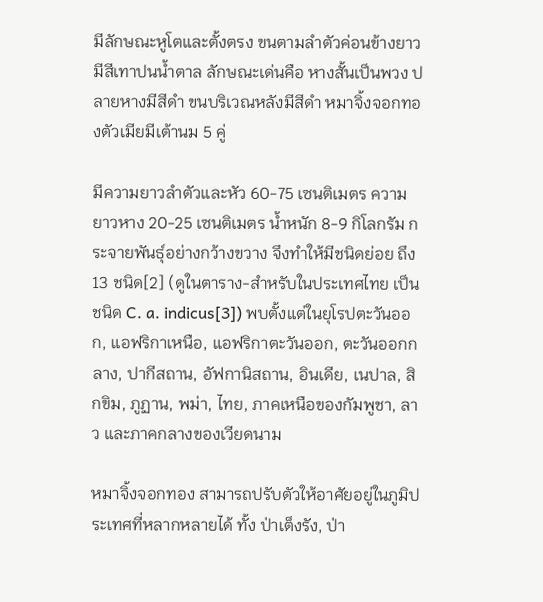มีลักษณะหูโตและตั้งตรง ขนตามลำตัวค่อนข้างยาวมีสีเทาปนน้ำตาล ลักษณะเด่นคือ หางสั้นเป็นพวง ปลายหางมีสีดำ ขนบริเวณหลังมีสีดำ หมาจิ้งจอกทองตัวเมียมีเต้านม 5 คู่

มีความยาวลำตัวและหัว 60-75 เซนติเมตร ความยาวหาง 20-25 เซนติเมตร น้ำหนัก 8-9 กิโลกรัม กระจายพันธุ์อย่างกว้างขวาง จึงทำให้มีชนิดย่อย ถึง 13 ชนิด[2] (ดูในตาราง-สำหรับในประเทศไทย เป็นชนิด C. a. indicus[3]) พบตั้งแต่ในยุโรปตะวันออก, แอฟริกาเหนือ, แอฟริกาตะวันออก, ตะวันออกกลาง, ปากีสถาน, อัฟกานิสถาน, อินเดีย, เนปาล, สิกขิม, ภูฏาน, พม่า, ไทย, ภาคเหนือของกัมพูชา, ลาว และภาคกลางของเวียดนาม

หมาจิ้งจอกทอง สามารถปรับตัวให้อาศัยอยู่ในภูมิประเทศที่หลากหลายได้ ทั้ง ป่าเต็งรัง, ป่า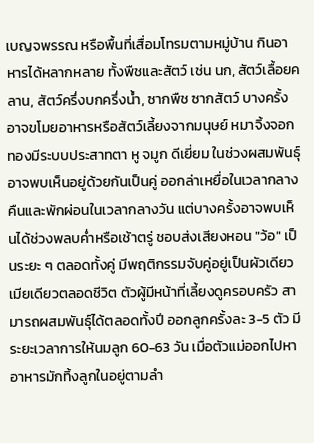เบญจพรรณ หรือพื้นที่เสื่อมโทรมตามหมู่บ้าน กินอาหารได้หลากหลาย ทั้งพืชและสัตว์ เช่น นก, สัตว์เลื้อยคลาน, สัตว์ครึ่งบกครึ่งน้ำ, ซากพืช ซากสัตว์ บางครั้งอาจขโมยอาหารหรือสัตว์เลี้ยงจากมนุษย์ หมาจิ้งจอกทองมีระบบประสาทตา หู จมูก ดีเยี่ยม ในช่วงผสมพันธุ์อาจพบเห็นอยู่ด้วยกันเป็นคู่ ออกล่าเหยื่อในเวลากลางคืนและพักผ่อนในเวลากลางวัน แต่บางครั้งอาจพบเห็นได้ช่วงพลบค่ำหรือเช้าตรู่ ชอบส่งเสียงหอน "ว้อ" เป็นระยะ ๆ ตลอดทั้งคู่ มีพฤติกรรมจับคู่อยู่เป็นผัวเดียวเมียเดียวตลอดชีวิต ตัวผู้มีหน้าที่เลี้ยงดูครอบครัว สามารถผสมพันธุ์ได้ตลอดทั้งปี ออกลูกครั้งละ 3-5 ตัว มีระยะเวลาการให้นมลูก 60-63 วัน เมื่อตัวแม่ออกไปหาอาหารมักทิ้งลูกในอยู่ตามลำ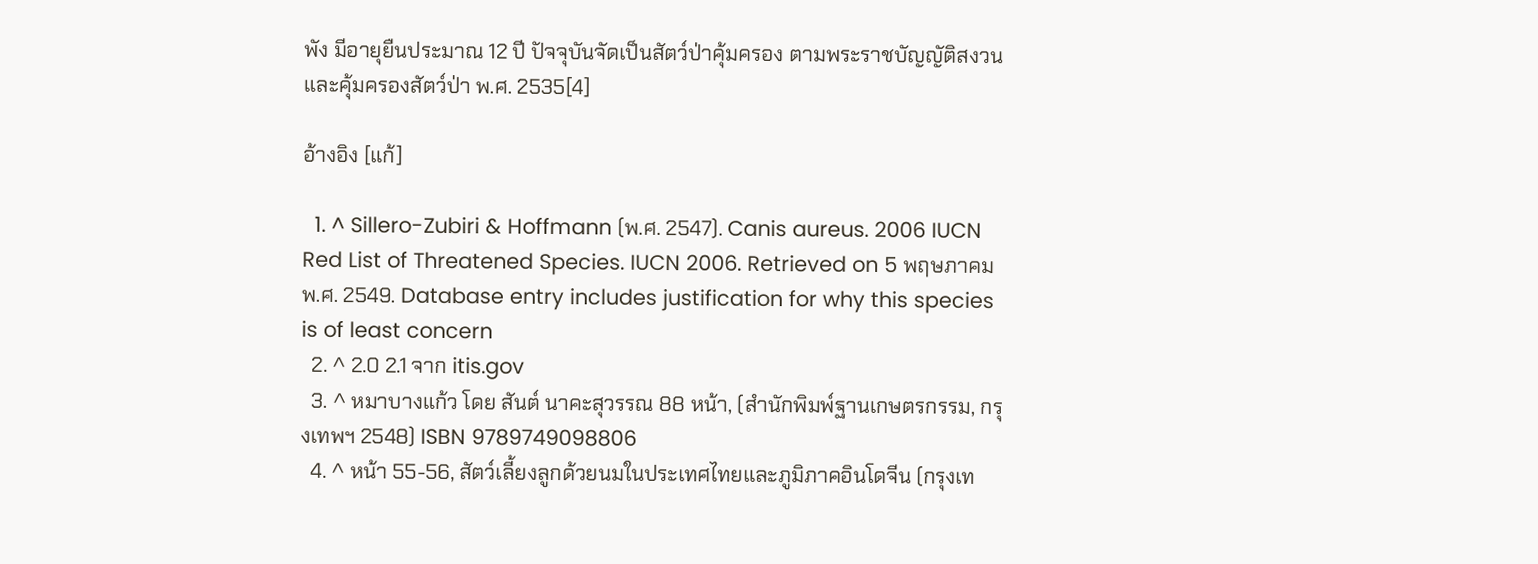พัง มีอายุยืนประมาณ 12 ปี ปัจจุบันจัดเป็นสัตว์ป่าคุ้มครอง ตามพระราชบัญญัติสงวนและคุ้มครองสัตว์ป่า พ.ศ. 2535[4]

อ้างอิง [แก้]

  1. ^ Sillero-Zubiri & Hoffmann (พ.ศ. 2547). Canis aureus. 2006 IUCN Red List of Threatened Species. IUCN 2006. Retrieved on 5 พฤษภาคม พ.ศ. 2549. Database entry includes justification for why this species is of least concern
  2. ^ 2.0 2.1 จาก itis.gov
  3. ^ หมาบางแก้ว โดย สันต์ นาคะสุวรรณ 88 หน้า, (สำนักพิมพ์ฐานเกษตรกรรม, กรุงเทพฯ 2548) ISBN 9789749098806
  4. ^ หน้า 55-56, สัตว์เลี้ยงลูกด้วยนมในประเทศไทยและภูมิภาคอินโดจีน (กรุงเท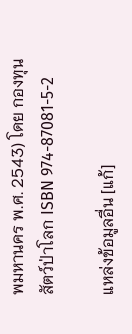พมหานคร พ.ศ. 2543) โดย กองทุนสัตว์ป่าโลก ISBN 974-87081-5-2

แหล่งข้อมูลอื่น [แก้]